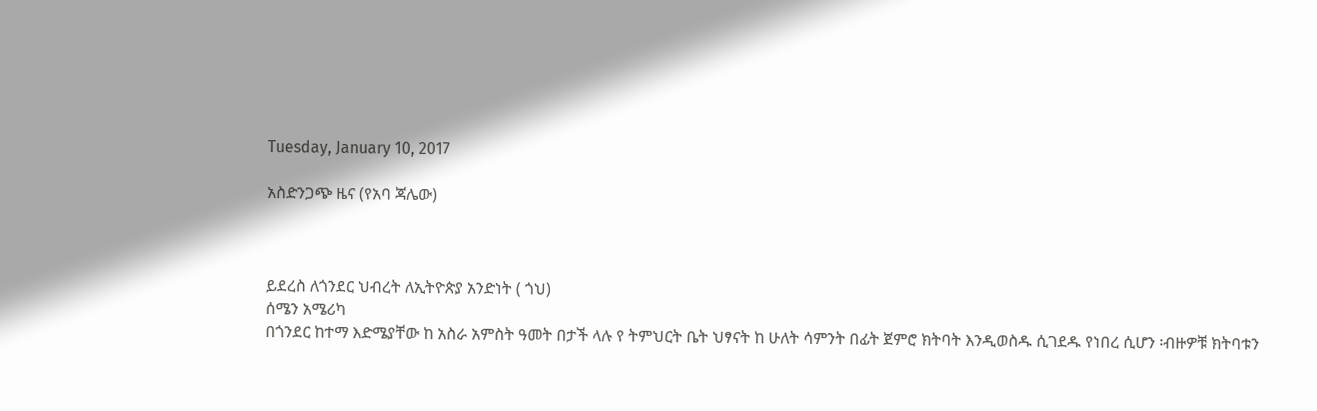Tuesday, January 10, 2017

አስድንጋጭ ዜና (የአባ ጃሌው)



ይደረስ ለጎንደር ህብረት ለኢትዮጵያ አንድነት ( ጎህ)
ሰሜን አሜሪካ
በጎንደር ከተማ እድሜያቸው ከ አስራ አምስት ዓመት በታች ላሉ የ ትምህርት ቤት ህፃናት ከ ሁለት ሳምንት በፊት ጀምሮ ክትባት እንዲወስዱ ሲገደዱ የነበረ ሲሆን ፡ብዙዎቹ ክትባቱን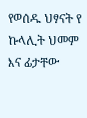የወሰዱ ህፃናት የ ኩላሊት ህመም እና ፊታቸው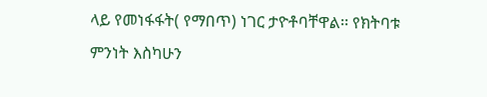ላይ የመነፋፋት( የማበጥ) ነገር ታዮቶባቸዋል፡፡ የክትባቱ ምንነት እስካሁን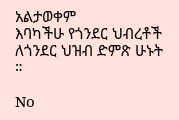አልታወቀም
እባካችሁ የጎንደር ህብረቶች ለጎንደር ህዝብ ድምጽ ሁኑት ።

No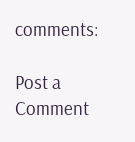comments:

Post a Comment